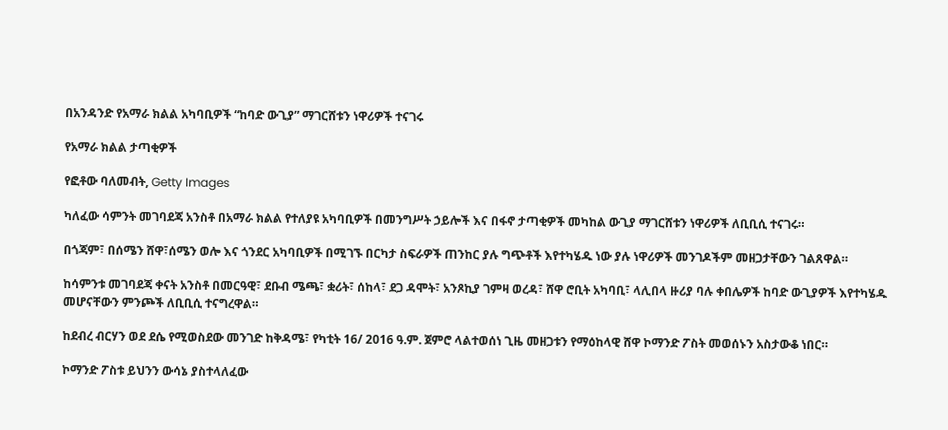በአንዳንድ የአማራ ክልል አካባቢዎች “ከባድ ውጊያ” ማገርሸቱን ነዋሪዎች ተናገሩ

የአማራ ክልል ታጣቂዎች

የፎቶው ባለመብት, Getty Images

ካለፈው ሳምንት መገባደጃ አንስቶ በአማራ ክልል የተለያዩ አካባቢዎች በመንግሥት ኃይሎች እና በፋኖ ታጣቂዎች መካከል ውጊያ ማገርሸቱን ነዋሪዎች ለቢቢሲ ተናገሩ።

በጎጃም፣ በሰሜን ሸዋ፣ሰሜን ወሎ እና ጎንደር አካባቢዎች በሚገኙ በርካታ ስፍራዎች ጠንከር ያሉ ግጭቶች እየተካሄዱ ነው ያሉ ነዋሪዎች መንገዶችም መዘጋታቸውን ገልጸዋል።

ከሳምንቱ መገባደጃ ቀናት አንስቶ በመርዓዊ፣ ደቡብ ሜጫ፣ ቋሪት፣ ሰከላ፣ ደጋ ዳሞት፣ አንጾኪያ ገምዛ ወረዳ፣ ሸዋ ሮቢት አካባቢ፣ ላሊበላ ዙሪያ ባሉ ቀበሌዎች ከባድ ውጊያዎች እየተካሄዱ መሆናቸውን ምንጮች ለቢቢሲ ተናግረዋል።

ከደብረ ብርሃን ወደ ደሴ የሚወስደው መንገድ ከቅዳሜ፣ የካቲት 16/ 2016 ዓ.ም. ጀምሮ ላልተወሰነ ጊዜ መዘጋቱን የማዕከላዊ ሸዋ ኮማንድ ፖስት መወሰኑን አስታውቆ ነበር።

ኮማንድ ፖስቱ ይህንን ውሳኔ ያስተላለፈው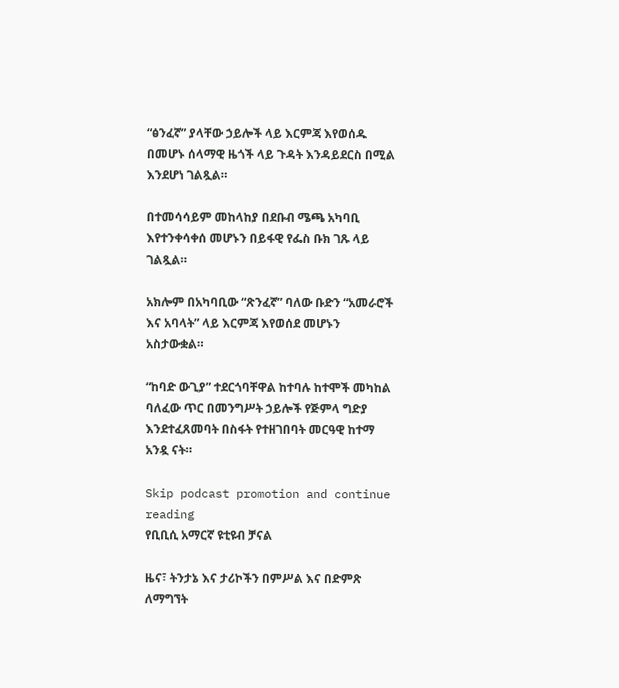“ፅንፈኛ” ያላቸው ኃይሎች ላይ እርምጃ እየወሰዱ በመሆኑ ሰላማዊ ዜጎች ላይ ጉዳት እንዳይደርስ በሚል እንደሆነ ገልጿል።

በተመሳሳይም መከላከያ በደቡብ ሜጫ አካባቢ እየተንቀሳቀሰ መሆኑን በይፋዊ የፌስ ቡክ ገጹ ላይ ገልጿል።

አክሎም በአካባቢው “ጽንፈኛ” ባለው ቡድን “አመራሮች እና አባላት” ላይ እርምጃ እየወሰደ መሆኑን አስታውቋል።

“ከባድ ውጊያ” ተደርጎባቸዋል ከተባሉ ከተሞች መካከል ባለፈው ጥር በመንግሥት ኃይሎች የጅምላ ግድያ እንደተፈጸመባት በስፋት የተዘገበባት መርዓዊ ከተማ አንዷ ናት።

Skip podcast promotion and continue reading
የቢቢሲ አማርኛ ዩቲዩብ ቻናል

ዜና፣ ትንታኔ እና ታሪኮችን በምሥል እና በድምጽ ለማግኘት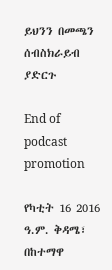ይህንን በመጫን ሰብስክራይብ ያድርጉ

End of podcast promotion

የካቲት 16 2016 ዓ.ም. ቅዳሜ፣ በከተማዋ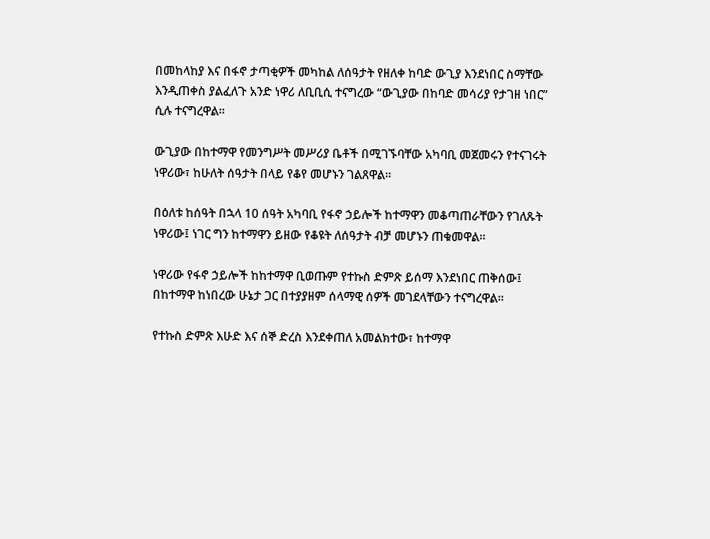በመከላከያ እና በፋኖ ታጣቂዎች መካከል ለሰዓታት የዘለቀ ከባድ ውጊያ እንደነበር ስማቸው እንዲጠቀስ ያልፈለጉ አንድ ነዋሪ ለቢቢሲ ተናግረው “ውጊያው በከባድ መሳሪያ የታገዘ ነበር” ሲሉ ተናግረዋል።

ውጊያው በከተማዋ የመንግሥት መሥሪያ ቤቶች በሚገኙባቸው አካባቢ መጀመሩን የተናገሩት ነዋሪው፣ ከሁለት ሰዓታት በላይ የቆየ መሆኑን ገልጸዋል።

በዕለቱ ከሰዓት በኋላ 10 ሰዓት አካባቢ የፋኖ ኃይሎች ከተማዋን መቆጣጠራቸውን የገለጹት ነዋሪው፤ ነገር ግን ከተማዋን ይዘው የቆዩት ለሰዓታት ብቻ መሆኑን ጠቁመዋል።

ነዋሪው የፋኖ ኃይሎች ከከተማዋ ቢወጡም የተኩስ ድምጽ ይሰማ እንደነበር ጠቅሰው፤ በከተማዋ ከነበረው ሁኔታ ጋር በተያያዘም ሰላማዊ ሰዎች መገደላቸውን ተናግረዋል።

የተኩስ ድምጽ እሁድ እና ሰኞ ድረስ እንደቀጠለ አመልክተው፣ ከተማዋ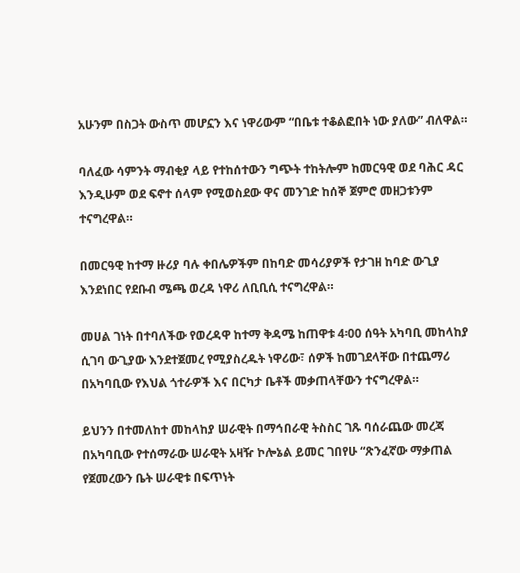አሁንም በስጋት ውስጥ መሆኗን እና ነዋሪውም “በቤቱ ተቆልፎበት ነው ያለው” ብለዋል።

ባለፈው ሳምንት ማብቂያ ላይ የተከሰተውን ግጭት ተከትሎም ከመርዓዊ ወደ ባሕር ዳር እንዲሁም ወደ ፍኖተ ሰላም የሚወስደው ዋና መንገድ ከሰኞ ጀምሮ መዘጋቱንም ተናግረዋል።

በመርዓዊ ከተማ ዙሪያ ባሉ ቀበሌዎችም በከባድ መሳሪያዎች የታገዘ ከባድ ውጊያ እንደነበር የደቡብ ሜጫ ወረዳ ነዋሪ ለቢቢሲ ተናግረዋል።

መሀል ገነት በተባለችው የወረዳዋ ከተማ ቅዳሜ ከጠዋቱ 4፡00 ሰዓት አካባቢ መከላከያ ሲገባ ውጊያው እንደተጀመረ የሚያስረዱት ነዋሪው፣ ሰዎች ከመገደላቸው በተጨማሪ በአካባቢው የእህል ጎተራዎች እና በርካታ ቤቶች መቃጠላቸውን ተናግረዋል።

ይህንን በተመለከተ መከላከያ ሠራዊት በማኅበራዊ ትስስር ገጹ ባሰራጨው መረጃ በአካባቢው የተሰማራው ሠራዊት አዛዥ ኮሎኔል ይመር ገበየሁ “ጽንፈኛው ማቃጠል የጀመረውን ቤት ሠራዊቱ በፍጥነት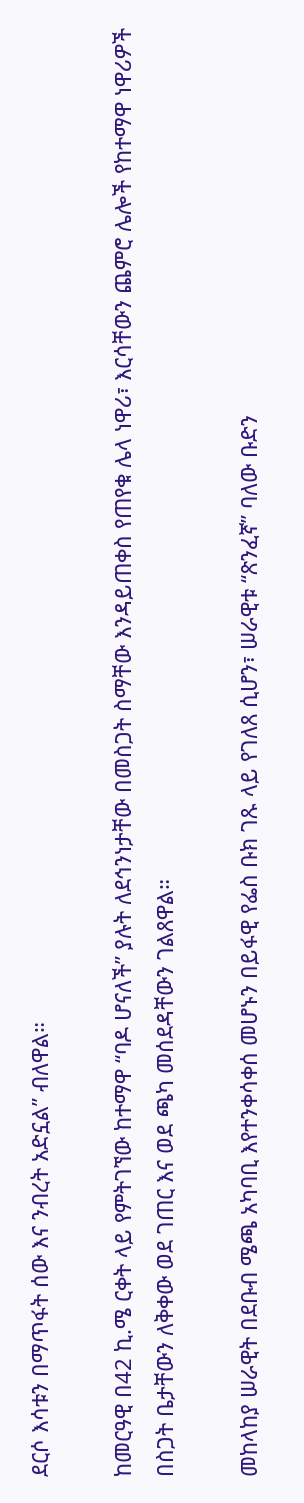ደርሶ እሳቱን በማጥፋት ሰው እና ንብረት አድኗል” ብለዋል።

ከመርዓዊ በ42 ኪ.ሜ ርቀት ላይ የምትገኘው ከተማዋ “ባዶ ሆናለች” ያሉት ለደኅንነታቸው በመስጋት ስማቸው እንዳይጠቀስ የጠየቁ ሌላ ነዋሪ፣ እርሳቸውን ጨምሮ ሌሎች የከተማዋ ነዋሪዎች በስጋት ቤታቸውን ለቅቀው ወደ ገጠር እና ወደ ጫካ መሰደዳቸውን ገልጸዋል።

መከላከያ ሠራዊት በደቡብ ሜጫ አካባቢ እየተንቀሳቀሰ መሆኑን በይፋዊ የፌስ ቡክ ገጹ ላይ የገለጸ ሲሆን፣ ሠራዊቱ “ጽንፈኛ” ባለው ቡድን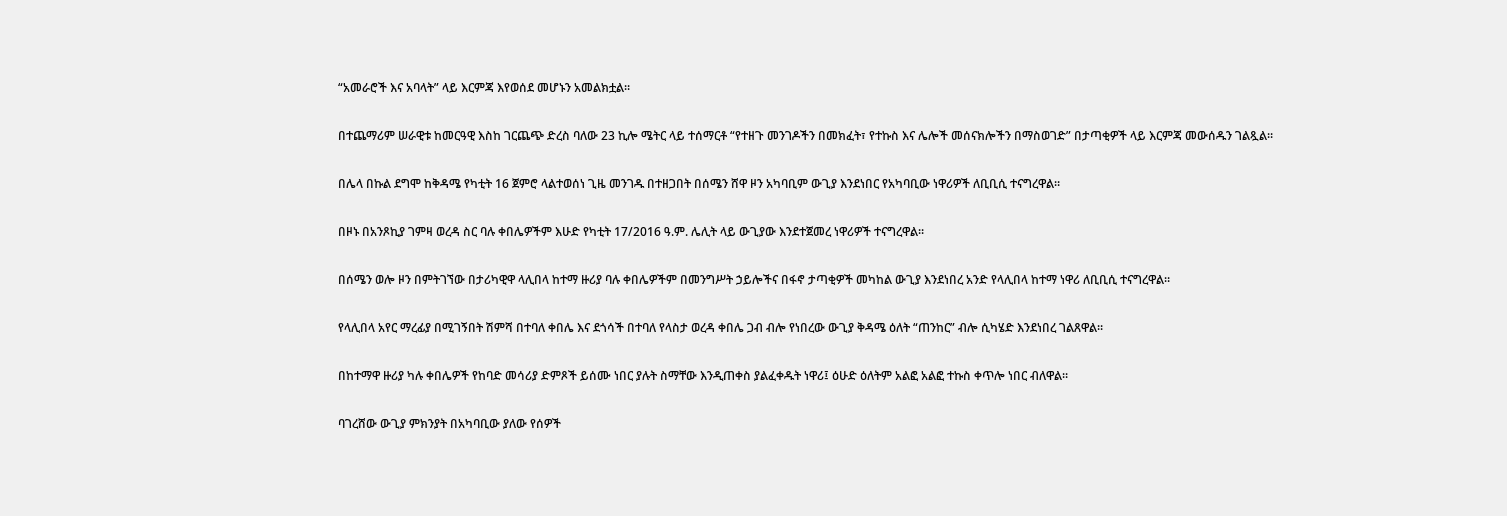“አመራሮች እና አባላት” ላይ እርምጃ እየወሰደ መሆኑን አመልክቷል።

በተጨማሪም ሠራዊቱ ከመርዓዊ እስከ ገርጨጭ ድረስ ባለው 23 ኪሎ ሜትር ላይ ተሰማርቶ “የተዘጉ መንገዶችን በመክፈት፣ የተኩስ እና ሌሎች መሰናክሎችን በማስወገድ” በታጣቂዎች ላይ እርምጃ መውሰዱን ገልጿል።

በሌላ በኩል ደግሞ ከቅዳሜ የካቲት 16 ጀምሮ ላልተወሰነ ጊዜ መንገዱ በተዘጋበት በሰሜን ሸዋ ዞን አካባቢም ውጊያ እንደነበር የአካባቢው ነዋሪዎች ለቢቢሲ ተናግረዋል።

በዞኑ በአንጾኪያ ገምዛ ወረዳ ስር ባሉ ቀበሌዎችም እሁድ የካቲት 17/2016 ዓ.ም. ሌሊት ላይ ውጊያው እንደተጀመረ ነዋሪዎች ተናግረዋል።

በሰሜን ወሎ ዞን በምትገኘው በታሪካዊዋ ላሊበላ ከተማ ዙሪያ ባሉ ቀበሌዎችም በመንግሥት ኃይሎችና በፋኖ ታጣቂዎች መካከል ውጊያ እንደነበረ አንድ የላሊበላ ከተማ ነዋሪ ለቢቢሲ ተናግረዋል።

የላሊበላ አየር ማረፊያ በሚገኝበት ሽምሻ በተባለ ቀበሌ እና ደጎሳች በተባለ የላስታ ወረዳ ቀበሌ ጋብ ብሎ የነበረው ውጊያ ቅዳሜ ዕለት “ጠንከር” ብሎ ሲካሄድ እንደነበረ ገልጸዋል።

በከተማዋ ዙሪያ ካሉ ቀበሌዎች የከባድ መሳሪያ ድምጾች ይሰሙ ነበር ያሉት ስማቸው እንዲጠቀስ ያልፈቀዱት ነዋሪ፤ ዕሁድ ዕለትም አልፎ አልፎ ተኩስ ቀጥሎ ነበር ብለዋል።

ባገረሸው ውጊያ ምክንያት በአካባቢው ያለው የሰዎች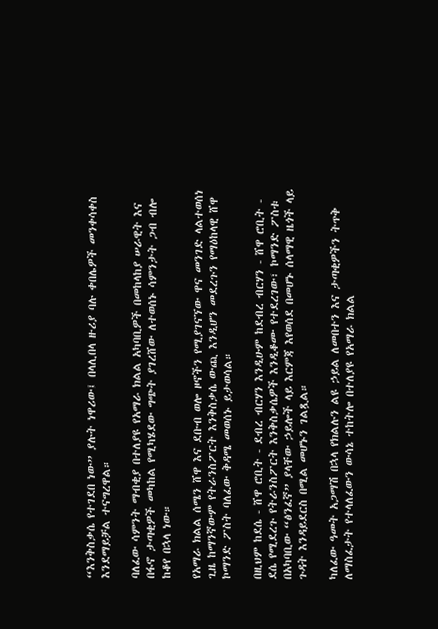“እንቅስቃሴ የተገደበ ነው” ያሉት ነዋሪው፤ በላሊበላ ዙሪያ ባሉ ቀበሌዎች መንቀሳቀስ እንደማይቻል ተናግረዋል።

ባለፈው ሳምንት ማብቂያ በተለያዩ የአማራ ክልል አካባቢዎች በመከላከያ ሠራዊት እና በፋኖ ታጣቂዎች መካከል የሚካሄደው ግጭት ያገረሸው ለተወሰኑ ሳምንታት ጋብ ብሎ ከቆየ በኋላ ነው።

የአማራ ክልል ሰሜን ሸዋ እና ደቡብ ወሎ ዞኖችን የሚያገናኘው ዋና መንገድ ላልተወሰነ ጊዜ ከማንኛውም የትራንስፖርት እንቅስቃሴ ውጪ እንዲሆን መደረጉን የማዕከላዊ ሸዋ ኮማንድ ፖስት ባለፈው ቅዳሜ መወሰኑ ይታወሳል።

በዚህም ከደሴ - ሸዋ ሮቢት - ደብረ ብርሃን እንዲሁም ከደብረ ብርሃን - ሸዋ ሮቢት - ደሴ የሚደረጉ የትራንስፖርት እንቅስቃሴዎች እንዲቆሙ የተደረገው፣ ኮማንድ ፖስቱ በአካባቢው “ፅንፈኛ” ያላቸው ኃይሎች ላይ እርምጃ እየወሰደ በመሆኑ ሰላማዊ ዜጎች ላይ ጉዳት እንዳይደርስ በሚል መሆኑን ገልጿል።

ካለፈው ዓመት አጋማሽ በኋላ የክልሉን ልዩ ኃይል ለመበተን እና ታጣቂዎችን ትጥቅ ለማስፈታት የተላለፈውን ውሳኔ ተከትሎ በተለያዩ የአማራ ክልል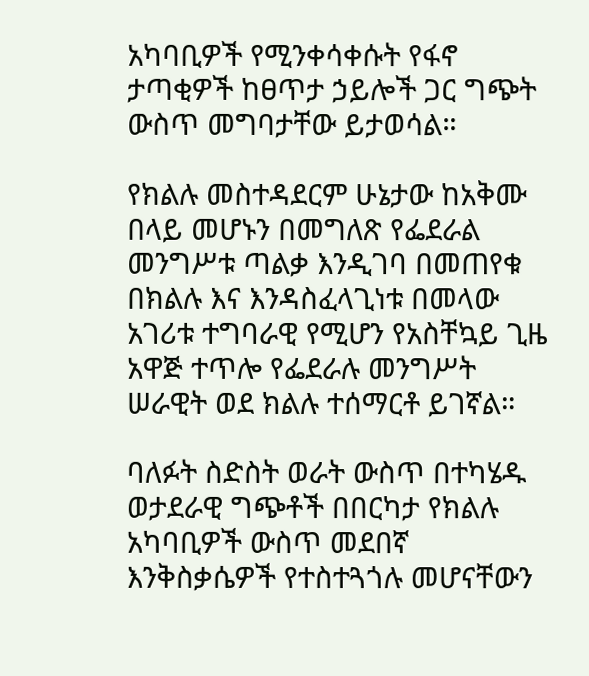አካባቢዎች የሚንቀሳቀሱት የፋኖ ታጣቂዎች ከፀጥታ ኃይሎች ጋር ግጭት ውስጥ መግባታቸው ይታወሳል።

የክልሉ መስተዳደርም ሁኔታው ከአቅሙ በላይ መሆኑን በመግለጽ የፌደራል መንግሥቱ ጣልቃ እንዲገባ በመጠየቁ በክልሉ እና እንዳስፈላጊነቱ በመላው አገሪቱ ተግባራዊ የሚሆን የአስቸኳይ ጊዜ አዋጅ ተጥሎ የፌደራሉ መንግሥት ሠራዊት ወደ ክልሉ ተሰማርቶ ይገኛል።

ባለፉት ስድስት ወራት ውስጥ በተካሄዱ ወታደራዊ ግጭቶች በበርካታ የክልሉ አካባቢዎች ውስጥ መደበኛ እንቅስቃሴዎች የተስተጓጎሉ መሆናቸውን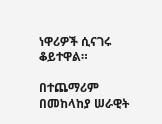ነዋሪዎች ሲናገሩ ቆይተዋል።

በተጨማሪም በመከላከያ ሠራዊት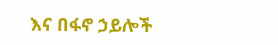እና በፋኖ ኃይሎች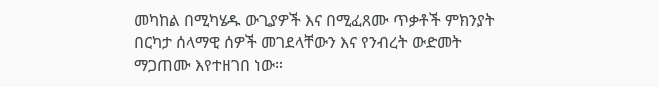መካከል በሚካሄዱ ውጊያዎች እና በሚፈጸሙ ጥቃቶች ምክንያት በርካታ ሰላማዊ ሰዎች መገደላቸውን እና የንብረት ውድመት ማጋጠሙ እየተዘገበ ነው።